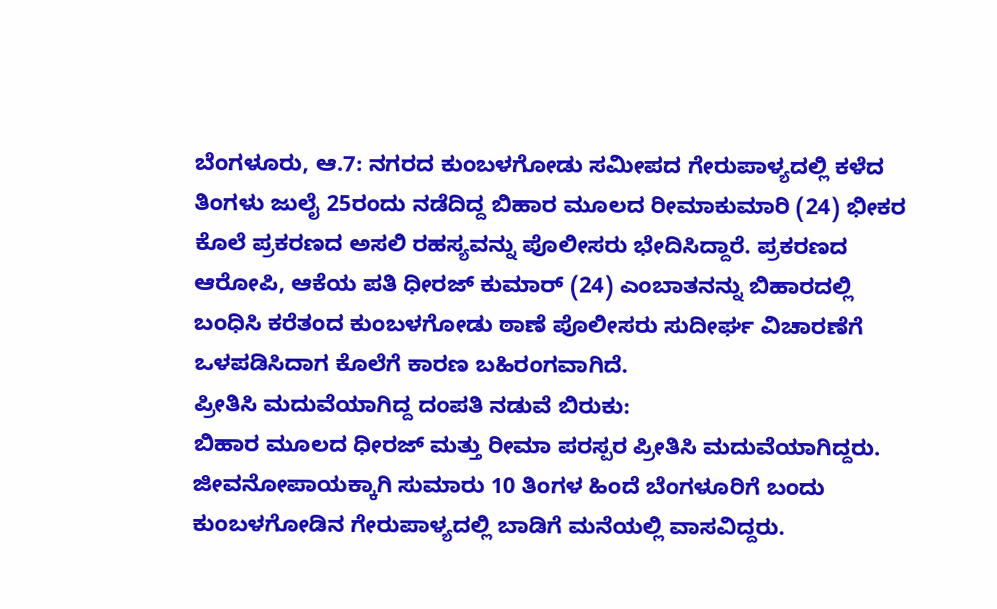ಬೆಂಗಳೂರು, ಆ.7: ನಗರದ ಕುಂಬಳಗೋಡು ಸಮೀಪದ ಗೇರುಪಾಳ್ಯದಲ್ಲಿ ಕಳೆದ ತಿಂಗಳು ಜುಲೈ 25ರಂದು ನಡೆದಿದ್ದ ಬಿಹಾರ ಮೂಲದ ರೀಮಾಕುಮಾರಿ (24) ಭೀಕರ ಕೊಲೆ ಪ್ರಕರಣದ ಅಸಲಿ ರಹಸ್ಯವನ್ನು ಪೊಲೀಸರು ಭೇದಿಸಿದ್ದಾರೆ. ಪ್ರಕರಣದ ಆರೋಪಿ, ಆಕೆಯ ಪತಿ ಧೀರಜ್ ಕುಮಾರ್ (24) ಎಂಬಾತನನ್ನು ಬಿಹಾರದಲ್ಲಿ ಬಂಧಿಸಿ ಕರೆತಂದ ಕುಂಬಳಗೋಡು ಠಾಣೆ ಪೊಲೀಸರು ಸುದೀರ್ಘ ವಿಚಾರಣೆಗೆ ಒಳಪಡಿಸಿದಾಗ ಕೊಲೆಗೆ ಕಾರಣ ಬಹಿರಂಗವಾಗಿದೆ.
ಪ್ರೀತಿಸಿ ಮದುವೆಯಾಗಿದ್ದ ದಂಪತಿ ನಡುವೆ ಬಿರುಕು:
ಬಿಹಾರ ಮೂಲದ ಧೀರಜ್ ಮತ್ತು ರೀಮಾ ಪರಸ್ಪರ ಪ್ರೀತಿಸಿ ಮದುವೆಯಾಗಿದ್ದರು. ಜೀವನೋಪಾಯಕ್ಕಾಗಿ ಸುಮಾರು 10 ತಿಂಗಳ ಹಿಂದೆ ಬೆಂಗಳೂರಿಗೆ ಬಂದು ಕುಂಬಳಗೋಡಿನ ಗೇರುಪಾಳ್ಯದಲ್ಲಿ ಬಾಡಿಗೆ ಮನೆಯಲ್ಲಿ ವಾಸವಿದ್ದರು.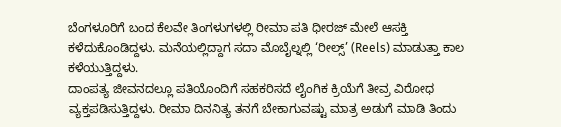ಬೆಂಗಳೂರಿಗೆ ಬಂದ ಕೆಲವೇ ತಿಂಗಳುಗಳಲ್ಲಿ ರೀಮಾ ಪತಿ ಧೀರಜ್ ಮೇಲೆ ಆಸಕ್ತಿ ಕಳೆದುಕೊಂಡಿದ್ದಳು. ಮನೆಯಲ್ಲಿದ್ದಾಗ ಸದಾ ಮೊಬೈಲ್ನಲ್ಲಿ ‘ರೀಲ್ಸ್’ (Reels) ಮಾಡುತ್ತಾ ಕಾಲ ಕಳೆಯುತ್ತಿದ್ದಳು.
ದಾಂಪತ್ಯ ಜೀವನದಲ್ಲೂ ಪತಿಯೊಂದಿಗೆ ಸಹಕರಿಸದೆ ಲೈಂಗಿಕ ಕ್ರಿಯೆಗೆ ತೀವ್ರ ವಿರೋಧ ವ್ಯಕ್ತಪಡಿಸುತ್ತಿದ್ದಳು. ರೀಮಾ ದಿನನಿತ್ಯ ತನಗೆ ಬೇಕಾಗುವಷ್ಟು ಮಾತ್ರ ಅಡುಗೆ ಮಾಡಿ ತಿಂದು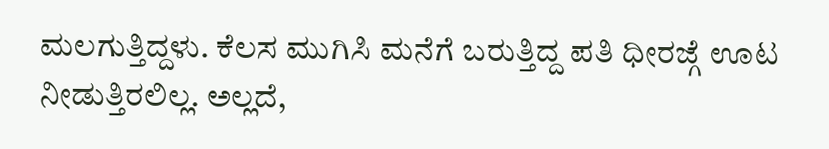ಮಲಗುತ್ತಿದ್ದಳು. ಕೆಲಸ ಮುಗಿಸಿ ಮನೆಗೆ ಬರುತ್ತಿದ್ದ ಪತಿ ಧೀರಜ್ಗೆ ಊಟ ನೀಡುತ್ತಿರಲಿಲ್ಲ. ಅಲ್ಲದೆ,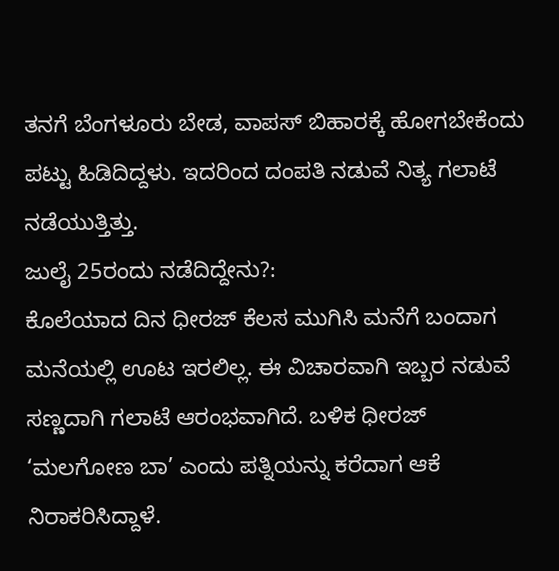ತನಗೆ ಬೆಂಗಳೂರು ಬೇಡ, ವಾಪಸ್ ಬಿಹಾರಕ್ಕೆ ಹೋಗಬೇಕೆಂದು ಪಟ್ಟು ಹಿಡಿದಿದ್ದಳು. ಇದರಿಂದ ದಂಪತಿ ನಡುವೆ ನಿತ್ಯ ಗಲಾಟೆ ನಡೆಯುತ್ತಿತ್ತು.
ಜುಲೈ 25ರಂದು ನಡೆದಿದ್ದೇನು?:
ಕೊಲೆಯಾದ ದಿನ ಧೀರಜ್ ಕೆಲಸ ಮುಗಿಸಿ ಮನೆಗೆ ಬಂದಾಗ ಮನೆಯಲ್ಲಿ ಊಟ ಇರಲಿಲ್ಲ. ಈ ವಿಚಾರವಾಗಿ ಇಬ್ಬರ ನಡುವೆ ಸಣ್ಣದಾಗಿ ಗಲಾಟೆ ಆರಂಭವಾಗಿದೆ. ಬಳಿಕ ಧೀರಜ್ ‘ಮಲಗೋಣ ಬಾ’ ಎಂದು ಪತ್ನಿಯನ್ನು ಕರೆದಾಗ ಆಕೆ ನಿರಾಕರಿಸಿದ್ದಾಳೆ.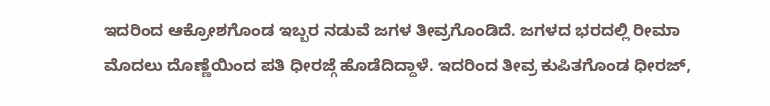ಇದರಿಂದ ಆಕ್ರೋಶಗೊಂಡ ಇಬ್ಬರ ನಡುವೆ ಜಗಳ ತೀವ್ರಗೊಂಡಿದೆ. ಜಗಳದ ಭರದಲ್ಲಿ ರೀಮಾ ಮೊದಲು ದೊಣ್ಣೆಯಿಂದ ಪತಿ ಧೀರಜ್ಗೆ ಹೊಡೆದಿದ್ದಾಳೆ. ಇದರಿಂದ ತೀವ್ರ ಕುಪಿತಗೊಂಡ ಧೀರಜ್,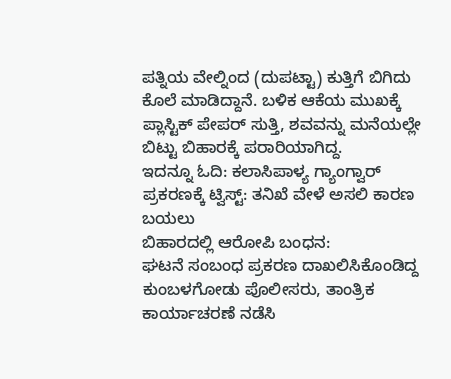ಪತ್ನಿಯ ವೇಲ್ನಿಂದ (ದುಪಟ್ಟಾ) ಕುತ್ತಿಗೆ ಬಿಗಿದು ಕೊಲೆ ಮಾಡಿದ್ದಾನೆ. ಬಳಿಕ ಆಕೆಯ ಮುಖಕ್ಕೆ ಪ್ಲಾಸ್ಟಿಕ್ ಪೇಪರ್ ಸುತ್ತಿ, ಶವವನ್ನು ಮನೆಯಲ್ಲೇ ಬಿಟ್ಟು ಬಿಹಾರಕ್ಕೆ ಪರಾರಿಯಾಗಿದ್ದ.
ಇದನ್ನೂ ಓದಿ: ಕಲಾಸಿಪಾಳ್ಯ ಗ್ಯಾಂಗ್ವಾರ್ ಪ್ರಕರಣಕ್ಕೆ ಟ್ವಿಸ್ಟ್: ತನಿಖೆ ವೇಳೆ ಅಸಲಿ ಕಾರಣ ಬಯಲು
ಬಿಹಾರದಲ್ಲಿ ಆರೋಪಿ ಬಂಧನ:
ಘಟನೆ ಸಂಬಂಧ ಪ್ರಕರಣ ದಾಖಲಿಸಿಕೊಂಡಿದ್ದ ಕುಂಬಳಗೋಡು ಪೊಲೀಸರು, ತಾಂತ್ರಿಕ ಕಾರ್ಯಾಚರಣೆ ನಡೆಸಿ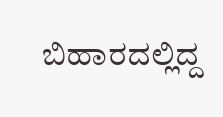ಬಿಹಾರದಲ್ಲಿದ್ದ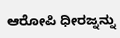ಆರೋಪಿ ಧೀರಜ್ನನ್ನು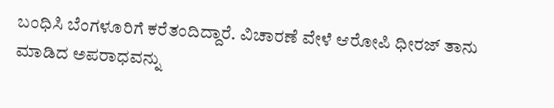ಬಂಧಿಸಿ ಬೆಂಗಳೂರಿಗೆ ಕರೆತಂದಿದ್ದಾರೆ. ವಿಚಾರಣೆ ವೇಳೆ ಆರೋಪಿ ಧೀರಜ್ ತಾನು ಮಾಡಿದ ಅಪರಾಧವನ್ನು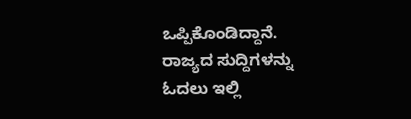ಒಪ್ಪಿಕೊಂಡಿದ್ದಾನೆ.
ರಾಜ್ಯದ ಸುದ್ದಿಗಳನ್ನು ಓದಲು ಇಲ್ಲಿ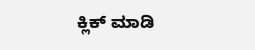ಕ್ಲಿಕ್ ಮಾಡಿ